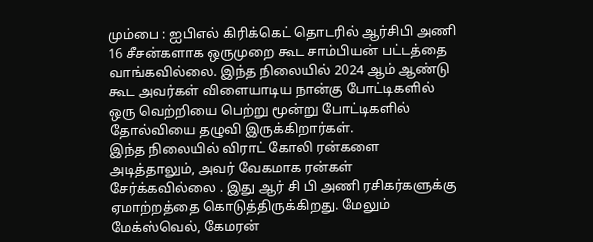மும்பை : ஐபிஎல் கிரிக்கெட் தொடரில் ஆர்சிபி அணி 16 சீசன்களாக ஒருமுறை கூட சாம்பியன் பட்டத்தை வாங்கவில்லை. இந்த நிலையில் 2024 ஆம் ஆண்டு கூட அவர்கள் விளையாடிய நான்கு போட்டிகளில் ஒரு வெற்றியை பெற்று மூன்று போட்டிகளில் தோல்வியை தழுவி இருக்கிறார்கள்.
இந்த நிலையில் விராட் கோலி ரன்களை அடித்தாலும், அவர் வேகமாக ரன்கள் சேர்க்கவில்லை . இது ஆர் சி பி அணி ரசிகர்களுக்கு ஏமாற்றத்தை கொடுத்திருக்கிறது. மேலும் மேக்ஸ்வெல், கேமரன்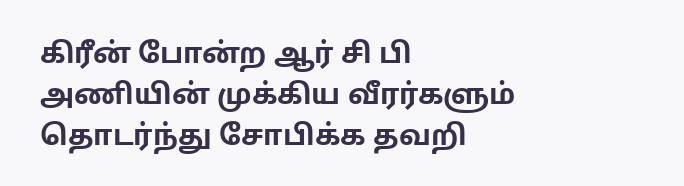கிரீன் போன்ற ஆர் சி பி அணியின் முக்கிய வீரர்களும் தொடர்ந்து சோபிக்க தவறி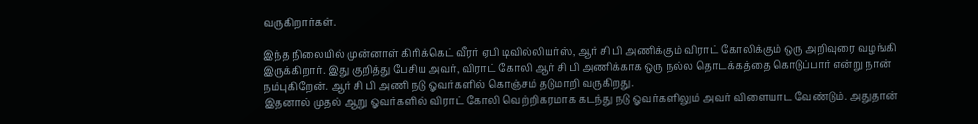வருகிறார்கள்.

இந்த நிலையில் முன்னாள் கிரிக்கெட் வீரர் ஏபி டிவில்லியர்ஸ், ஆர் சி பி அணிக்கும் விராட் கோலிக்கும் ஒரு அறிவுரை வழங்கி இருக்கிறார். இது குறித்து பேசிய அவர், விராட் கோலி ஆர் சி பி அணிக்காக ஒரு நல்ல தொடக்கத்தை கொடுப்பார் என்று நான் நம்புகிறேன். ஆர் சி பி அணி நடு ஓவர்களில் கொஞ்சம் தடுமாறி வருகிறது.
இதனால் முதல் ஆறு ஓவர்களில் விராட் கோலி வெற்றிகரமாக கடந்து நடு ஓவர்களிலும் அவர் விளையாட வேண்டும். அதுதான்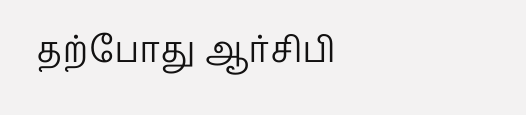தற்போது ஆர்சிபி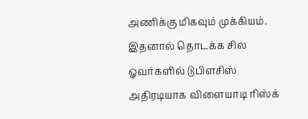அணிக்கு மிகவும் முக்கியம். இதனால் தொடக்க சில ஓவர்களில் டுபிளசிஸ் அதிரடியாக விளையாடி ரிஸ்க்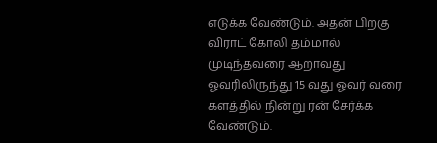எடுக்க வேண்டும். அதன் பிறகு விராட் கோலி தம்மால் முடிந்தவரை ஆறாவது ஓவரிலிருந்து 15 வது ஓவர் வரை களத்தில் நின்று ரன் சேர்க்க வேண்டும்.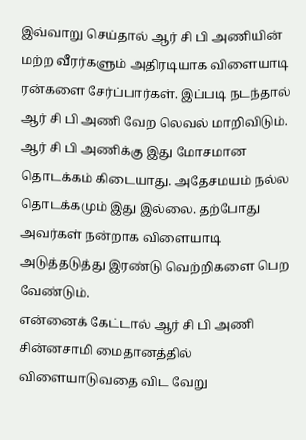இவ்வாறு செய்தால் ஆர் சி பி அணியின் மற்ற வீரர்களும் அதிரடியாக விளையாடி ரன்களை சேர்ப்பார்கள். இப்படி நடந்தால் ஆர் சி பி அணி வேற லெவல் மாறிவிடும். ஆர் சி பி அணிக்கு இது மோசமான தொடக்கம் கிடையாது. அதேசமயம் நல்ல தொடக்கமும் இது இல்லை. தற்போது அவர்கள் நன்றாக விளையாடி அடுத்தடுத்து இரண்டு வெற்றிகளை பெற வேண்டும்.
என்னைக் கேட்டால் ஆர் சி பி அணி சின்னசாமி மைதானத்தில் விளையாடுவதை விட வேறு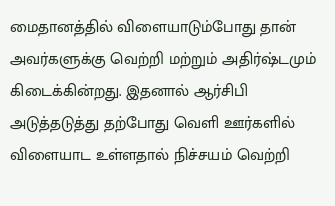மைதானத்தில் விளையாடும்போது தான் அவர்களுக்கு வெற்றி மற்றும் அதிர்ஷ்டமும் கிடைக்கின்றது. இதனால் ஆர்சிபி அடுத்தடுத்து தற்போது வெளி ஊர்களில் விளையாட உள்ளதால் நிச்சயம் வெற்றி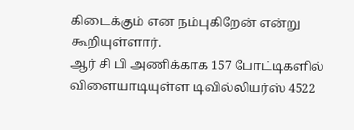கிடைக்கும் என நம்புகிறேன் என்று கூறியுள்ளார்.
ஆர் சி பி அணிக்காக 157 போட்டிகளில் விளையாடியுள்ள டிவில்லியர்ஸ் 4522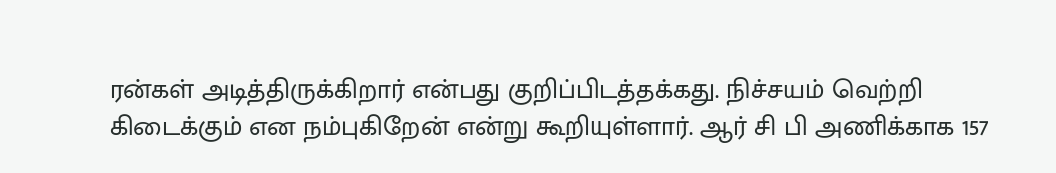ரன்கள் அடித்திருக்கிறார் என்பது குறிப்பிடத்தக்கது. நிச்சயம் வெற்றி கிடைக்கும் என நம்புகிறேன் என்று கூறியுள்ளார். ஆர் சி பி அணிக்காக 157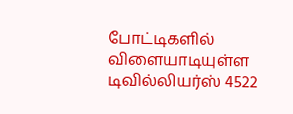போட்டிகளில் விளையாடியுள்ள டிவில்லியர்ஸ் 4522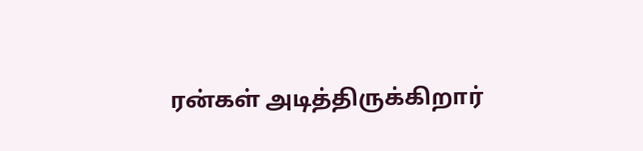ரன்கள் அடித்திருக்கிறார்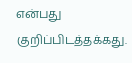என்பது குறிப்பிடத்தக்கது.